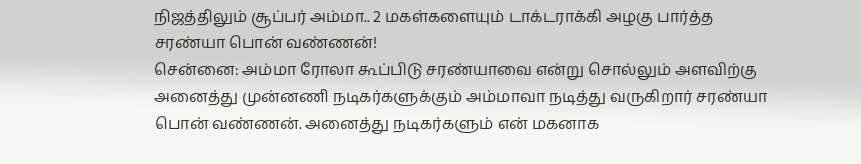நிஜத்திலும் சூப்பர் அம்மா.. 2 மகள்களையும் டாக்டராக்கி அழகு பார்த்த சரண்யா பொன் வண்ணன்!
சென்னை: அம்மா ரோலா கூப்பிடு சரண்யாவை என்று சொல்லும் அளவிற்கு அனைத்து முன்னணி நடிகர்களுக்கும் அம்மாவா நடித்து வருகிறார் சரண்யா பொன் வண்ணன். அனைத்து நடிகர்களும் என் மகனாக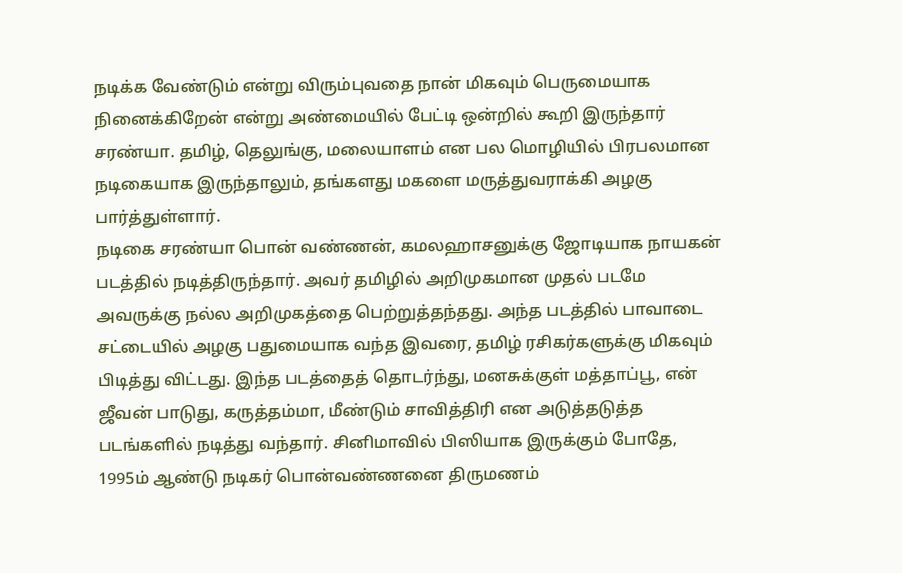நடிக்க வேண்டும் என்று விரும்புவதை நான் மிகவும் பெருமையாக நினைக்கிறேன் என்று அண்மையில் பேட்டி ஒன்றில் கூறி இருந்தார் சரண்யா. தமிழ், தெலுங்கு, மலையாளம் என பல மொழியில் பிரபலமான நடிகையாக இருந்தாலும், தங்களது மகளை மருத்துவராக்கி அழகு பார்த்துள்ளார்.
நடிகை சரண்யா பொன் வண்ணன், கமலஹாசனுக்கு ஜோடியாக நாயகன் படத்தில் நடித்திருந்தார். அவர் தமிழில் அறிமுகமான முதல் படமே அவருக்கு நல்ல அறிமுகத்தை பெற்றுத்தந்தது. அந்த படத்தில் பாவாடை சட்டையில் அழகு பதுமையாக வந்த இவரை, தமிழ் ரசிகர்களுக்கு மிகவும் பிடித்து விட்டது. இந்த படத்தைத் தொடர்ந்து, மனசுக்குள் மத்தாப்பூ, என் ஜீவன் பாடுது, கருத்தம்மா, மீண்டும் சாவித்திரி என அடுத்தடுத்த படங்களில் நடித்து வந்தார். சினிமாவில் பிஸியாக இருக்கும் போதே, 1995ம் ஆண்டு நடிகர் பொன்வண்ணனை திருமணம்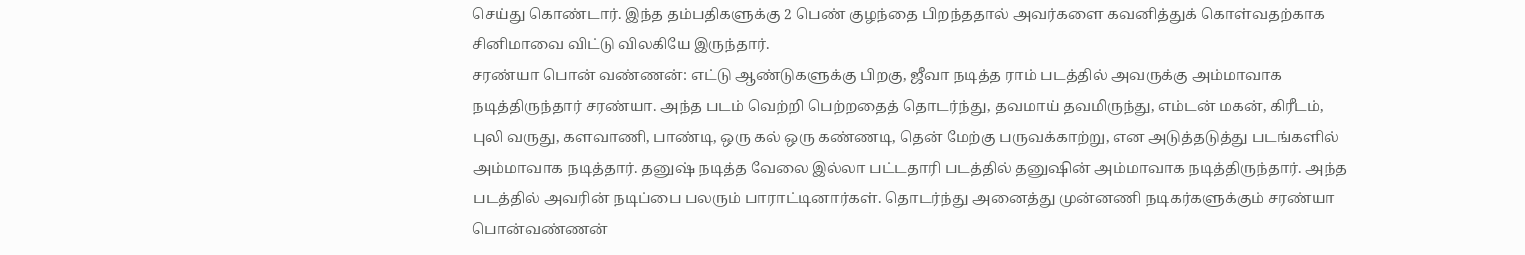செய்து கொண்டார். இந்த தம்பதிகளுக்கு 2 பெண் குழந்தை பிறந்ததால் அவர்களை கவனித்துக் கொள்வதற்காக சினிமாவை விட்டு விலகியே இருந்தார்.
சரண்யா பொன் வண்ணன்: எட்டு ஆண்டுகளுக்கு பிறகு, ஜீவா நடித்த ராம் படத்தில் அவருக்கு அம்மாவாக நடித்திருந்தார் சரண்யா. அந்த படம் வெற்றி பெற்றதைத் தொடர்ந்து, தவமாய் தவமிருந்து, எம்டன் மகன், கிரீடம், புலி வருது, களவாணி, பாண்டி, ஒரு கல் ஒரு கண்ணடி, தென் மேற்கு பருவக்காற்று, என அடுத்தடுத்து படங்களில் அம்மாவாக நடித்தார். தனுஷ் நடித்த வேலை இல்லா பட்டதாரி படத்தில் தனுஷின் அம்மாவாக நடித்திருந்தார். அந்த படத்தில் அவரின் நடிப்பை பலரும் பாராட்டினார்கள். தொடர்ந்து அனைத்து முன்னணி நடிகர்களுக்கும் சரண்யா பொன்வண்ணன்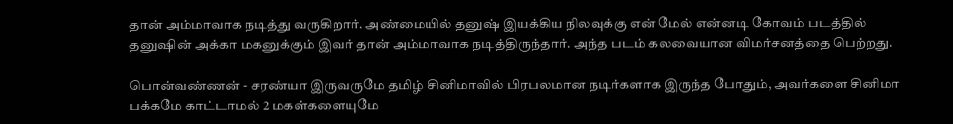தான் அம்மாவாக நடித்து வருகிறார். அண்மையில் தனுஷ் இயக்கிய நிலவுக்கு என் மேல் என்னடி கோவம் படத்தில் தனுஷின் அக்கா மகனுக்கும் இவர் தான் அம்மாவாக நடித்திருந்தார். அந்த படம் கலவையான விமர்சனத்தை பெற்றது.

பொன்வண்ணன் - சரண்யா இருவருமே தமிழ் சினிமாவில் பிரபலமான நடிர்களாக இருந்த போதும், அவர்களை சினிமா பக்கமே காட்டாமல் 2 மகள்களையுமே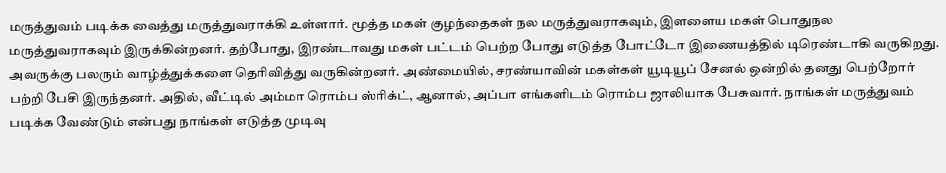மருத்துவம் படிக்க வைத்து மருத்துவராக்கி உள்ளார். மூத்த மகள் குழந்தைகள் நல மருத்துவராகவும், இளளைய மகள் பொதுநல மருத்துவராகவும் இருக்கின்றனர். தற்போது, இரண்டாவது மகள் பட்டம் பெற்ற போது எடுத்த போட்டோ இணையத்தில் டிரெண்டாகி வருகிறது. அவருக்கு பலரும் வாழ்த்துக்களை தெரிவித்து வருகின்றனர். அண்மையில், சரண்யாவின் மகள்கள் யூடியூப் சேனல் ஒன்றில் தனது பெற்றோர் பற்றி பேசி இருந்தனர். அதில், வீட்டில் அம்மா ரொம்ப ஸ்ரிக்ட், ஆனால், அப்பா எங்களிடம் ரொம்ப ஜாலியாக பேசுவார். நாங்கள் மருத்துவம் படிக்க வேண்டும் என்பது நாங்கள் எடுத்த முடிவு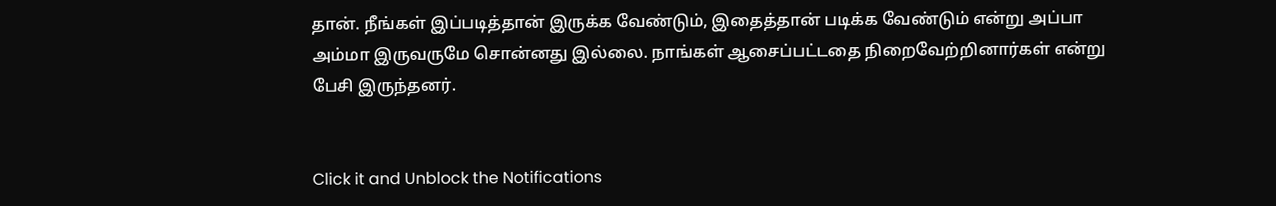தான். நீங்கள் இப்படித்தான் இருக்க வேண்டும், இதைத்தான் படிக்க வேண்டும் என்று அப்பா அம்மா இருவருமே சொன்னது இல்லை. நாங்கள் ஆசைப்பட்டதை நிறைவேற்றினார்கள் என்று பேசி இருந்தனர்.


Click it and Unblock the Notifications